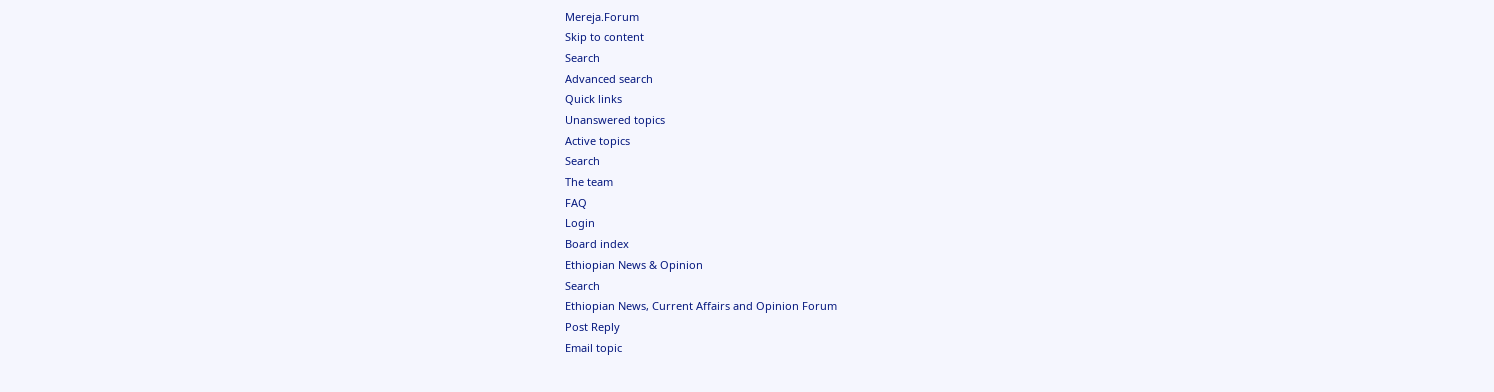Mereja.Forum
Skip to content
Search
Advanced search
Quick links
Unanswered topics
Active topics
Search
The team
FAQ
Login
Board index
Ethiopian News & Opinion
Search
Ethiopian News, Current Affairs and Opinion Forum
Post Reply
Email topic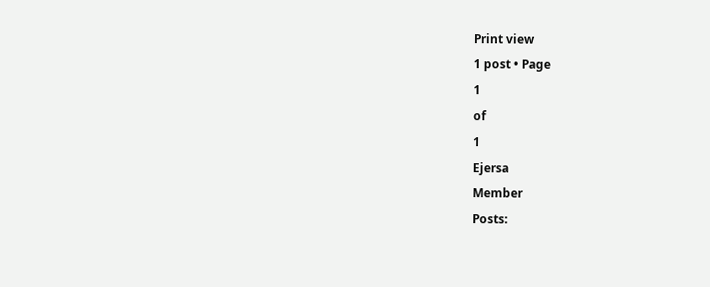Print view
1 post • Page
1
of
1
Ejersa
Member
Posts: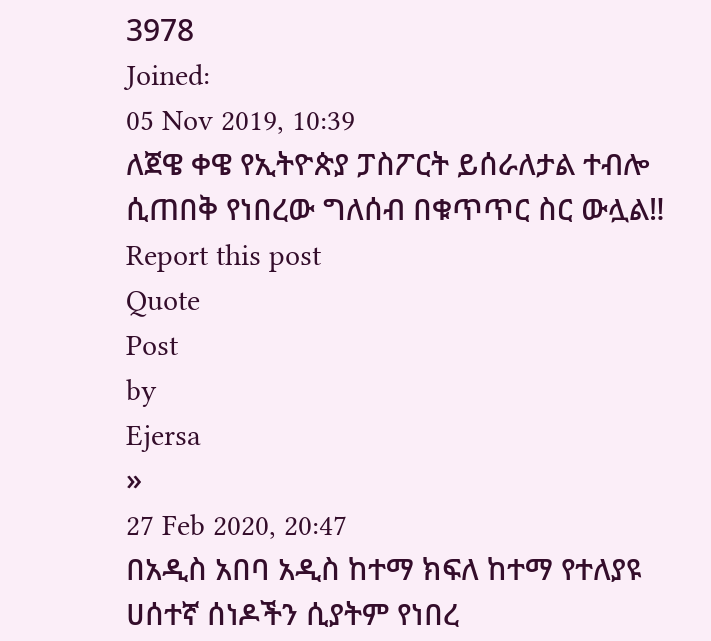3978
Joined:
05 Nov 2019, 10:39
ለጀዌ ቀዌ የኢትዮጵያ ፓስፖርት ይሰራለታል ተብሎ ሲጠበቅ የነበረው ግለሰብ በቁጥጥር ስር ውሏል‼
Report this post
Quote
Post
by
Ejersa
»
27 Feb 2020, 20:47
በአዲስ አበባ አዲስ ከተማ ክፍለ ከተማ የተለያዩ ሀሰተኛ ሰነዶችን ሲያትም የነበረ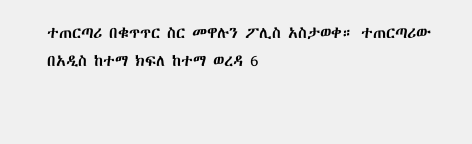ተጠርጣሪ በቁጥጥር ስር መዋሉን ፖሊስ አስታወቀ። ተጠርጣሪው በአዲስ ከተማ ክፍለ ከተማ ወረዳ 6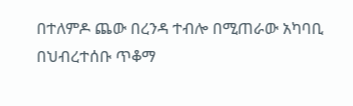በተለምዶ ጨው በረንዳ ተብሎ በሚጠራው አካባቢ በህብረተሰቡ ጥቆማ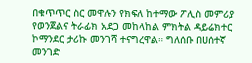በቁጥጥር ስር መዋሉን የክፍለ ከተማው ፖሊስ መምሪያ የወንጀልና ትራፊክ አደጋ መከላከል ምክትል ዳይሬክተር ኮማንደር ታሪኩ መንገሻ ተናግረዋል። ግለሰቡ በሀሰተኛ መንገድ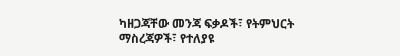ካዘጋጃቸው መንጃ ፍቃዶች፣ የትምህርት ማስረጃዎች፣ የተለያዩ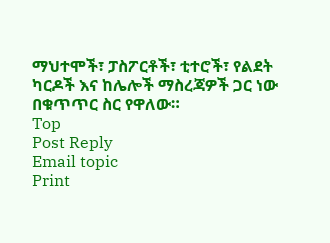ማህተሞች፣ ፓስፖርቶች፣ ቲተሮች፣ የልደት ካርዶች እና ከሌሎች ማስረጃዎች ጋር ነው በቁጥጥር ስር የዋለው።
Top
Post Reply
Email topic
Print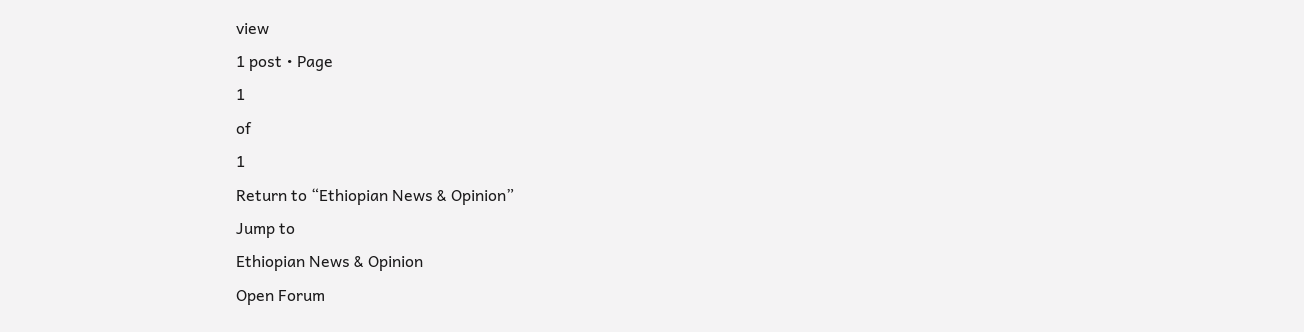view
1 post • Page
1
of
1
Return to “Ethiopian News & Opinion”
Jump to
Ethiopian News & Opinion
Open Forum